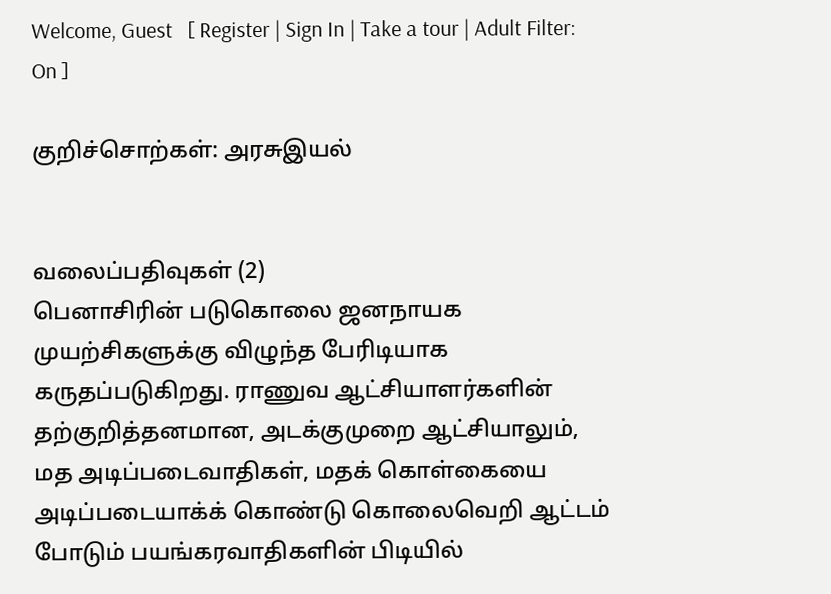Welcome, Guest   [ Register | Sign In | Take a tour | Adult Filter: On ]

குறிச்சொற்கள்: அரசுஇயல்


வலைப்பதிவுகள் (2)
பெனாசிரின் படுகொலை ஜனநாயக முயற்சிகளுக்கு விழுந்த பேரிடியாக கருதப்படுகிறது. ராணுவ ஆட்சியாளர்களின் தற்குறித்தனமான, அடக்குமுறை ஆட்சியாலும், மத அடிப்படைவாதிகள், மதக் கொள்கையை அடிப்படையாக்க் கொண்டு கொலைவெறி ஆட்டம் போடும் பயங்கரவாதிகளின் பிடியில்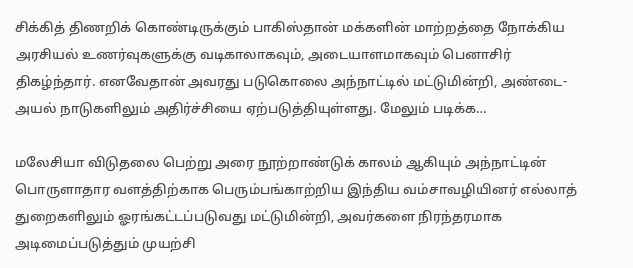சிக்கித் திணறிக் கொண்டிருக்கும் பாகிஸ்தான் மக்களின் மாற்றத்தை நோக்கிய அரசியல் உணர்வுகளுக்கு வடிகாலாகவும், அடையாளமாகவும் பெனாசிர் திகழ்ந்தார். எனவேதான் அவரது படுகொலை அந்நாட்டில் மட்டுமின்றி, அண்டை- அயல் நாடுகளிலும் அதிர்ச்சியை ஏற்படுத்தியுள்ளது. மேலும் படிக்க…

மலேசியா விடுதலை பெற்று அரை நூற்றாண்டுக் காலம் ஆகியும் அந்நாட்டின் பொருளாதார வளத்திற்காக பெரும்பங்காற்றிய இந்திய வம்சாவழியினர் எல்லாத் துறைகளிலும் ஓரங்கட்டப்படுவது மட்டுமின்றி, அவர்களை நிரந்தரமாக அடிமைப்படுத்தும் முயற்சி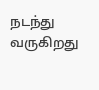நடந்து வருகிறது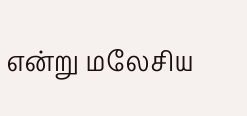என்று மலேசிய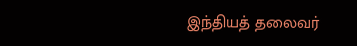இந்தியத் தலைவர்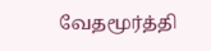வேதமூர்த்தி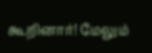கூறினார்! மேலும்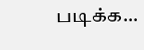படிக்க…